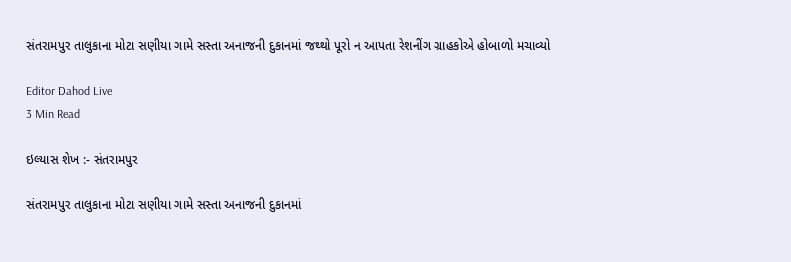સંતરામપુર તાલુકાના મોટા સણીયા ગામે સસ્તા અનાજની દુકાનમાં જથ્થો પૂરો ન આપતા રેશનીંગ ગ્રાહકોએ હોબાળો મચાવ્યો

Editor Dahod Live
3 Min Read

ઇલ્યાસ શેખ :- સંતરામપુર

સંતરામપુર તાલુકાના મોટા સણીયા ગામે સસ્તા અનાજની દુકાનમાં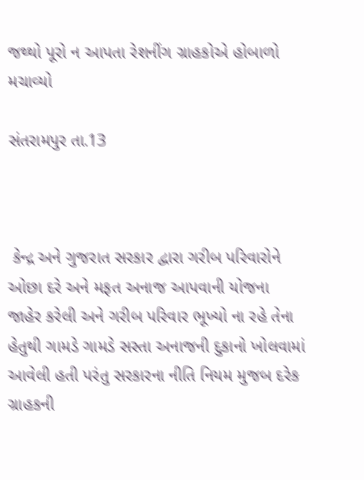જથ્થો પૂરો ન આપતા રેશનીંગ ગ્રાહકોએ હોબાળો મચાવ્યો

સંતરામપુર તા.13



 કેન્દ્ર અને ગુજરાત સરકાર દ્વારા ગરીબ પરિવારોને ઓછા દરે અને મફત અનાજ આપવાની યોજના જાહેર કરેલી અને ગરીબ પરિવાર ભૂખ્યો ના રહે તેના હેતુથી ગામડે ગામડે સસ્તા અનાજની દુકાનો ખોલવામાં આવેલી હતી પરંતુ સરકારના નીતિ નિયમ મુજબ દરેક ગ્રાહકની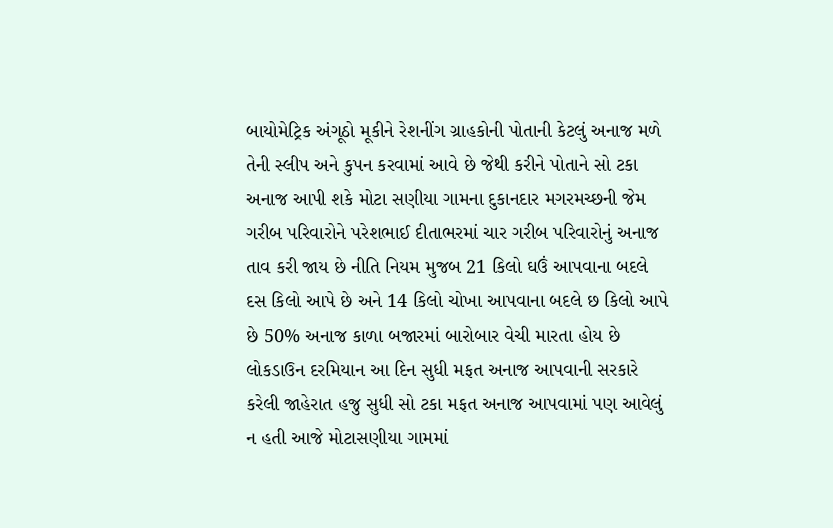બાયોમેટ્રિક અંગૂઠો મૂકીને રેશનીંગ ગ્રાહકોની પોતાની કેટલું અનાજ મળે તેની સ્લીપ અને કુપન કરવામાં આવે છે જેથી કરીને પોતાને સો ટકા અનાજ આપી શકે મોટા સણીયા ગામના દુકાનદાર મગરમચ્છની જેમ ગરીબ પરિવારોને પરેશભાઈ દીતાભરમાં ચાર ગરીબ પરિવારોનું અનાજ તાવ કરી જાય છે નીતિ નિયમ મુજબ 21 કિલો ઘઉં આપવાના બદલે દસ કિલો આપે છે અને 14 કિલો ચોખા આપવાના બદલે છ કિલો આપે છે 50% અનાજ કાળા બજારમાં બારોબાર વેચી મારતા હોય છે લોકડાઉન દરમિયાન આ દિન સુધી મફત અનાજ આપવાની સરકારે કરેલી જાહેરાત હજુ સુધી સો ટકા મફત અનાજ આપવામાં પણ આવેલું ન હતી આજે મોટાસણીયા ગામમાં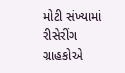મોટી સંખ્યામાં રીસેરીંગ ગ્રાહકોએ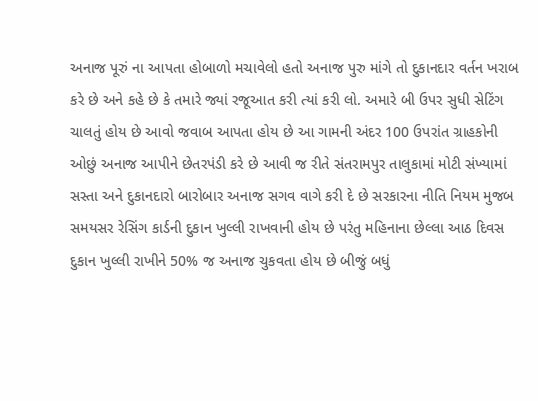અનાજ પૂરું ના આપતા હોબાળો મચાવેલો હતો અનાજ પુરુ માંગે તો દુકાનદાર વર્તન ખરાબ કરે છે અને કહે છે કે તમારે જ્યાં રજૂઆત કરી ત્યાં કરી લો. અમારે બી ઉપર સુધી સેટિંગ ચાલતું હોય છે આવો જવાબ આપતા હોય છે આ ગામની અંદર 100 ઉપરાંત ગ્રાહકોની ઓછું અનાજ આપીને છેતરપંડી કરે છે આવી જ રીતે સંતરામપુર તાલુકામાં મોટી સંખ્યામાં સસ્તા અને દુકાનદારો બારોબાર અનાજ સગવ વાગે કરી દે છે સરકારના નીતિ નિયમ મુજબ સમયસર રેસિંગ કાર્ડની દુકાન ખુલ્લી રાખવાની હોય છે પરંતુ મહિનાના છેલ્લા આઠ દિવસ દુકાન ખુલ્લી રાખીને 50% જ અનાજ ચુકવતા હોય છે બીજું બધું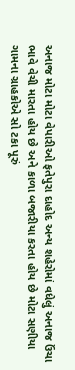અનાજ મોટા મોટા વેપારીઓ ફતેપુરા દાહોદ અન્ય શહેરોમાં વધેલું અનાજ ઉંચા ભાવે વેચી મારતા હોય છે અને કાળા બજારીયા કરતા હોય છે મોટા સણીયા ગામના ગ્રાહકોએ સો ટકા પૂરું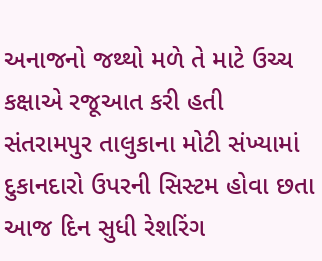અનાજનો જથ્થો મળે તે માટે ઉચ્ચ કક્ષાએ રજૂઆત કરી હતી સંતરામપુર તાલુકાના મોટી સંખ્યામાં દુકાનદારો ઉપરની સિસ્ટમ હોવા છતા આજ દિન સુધી રેશરિંગ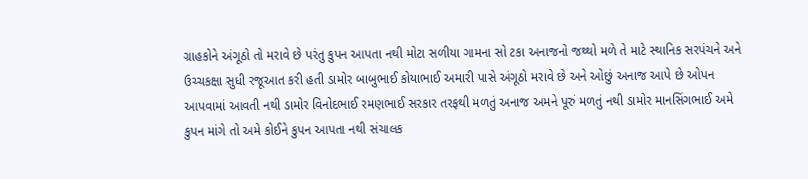ગ્રાહકોને અંગૂઠો તો મરાવે છે પરંતુ કુપન આપતા નથી મોટા સળીયા ગામના સો ટકા અનાજનો જથ્થો મળે તે માટે સ્થાનિક સરપંચને અને ઉચ્ચકક્ષા સુધી રજૂઆત કરી હતી ડામોર બાબુભાઈ કોયાભાઈ અમારી પાસે અંગૂઠો મરાવે છે અને ઓછું અનાજ આપે છે ઓપન આપવામાં આવતી નથી ડામોર વિનોદભાઈ રમણભાઈ સરકાર તરફથી મળતું અનાજ અમને પૂરું મળતું નથી ડામોર માનસિંગભાઈ અમે કુપન માંગે તો અમે કોઈને કુપન આપતા નથી સંચાલક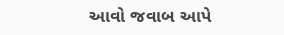આવો જવાબ આપે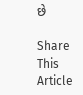છે

Share This Article